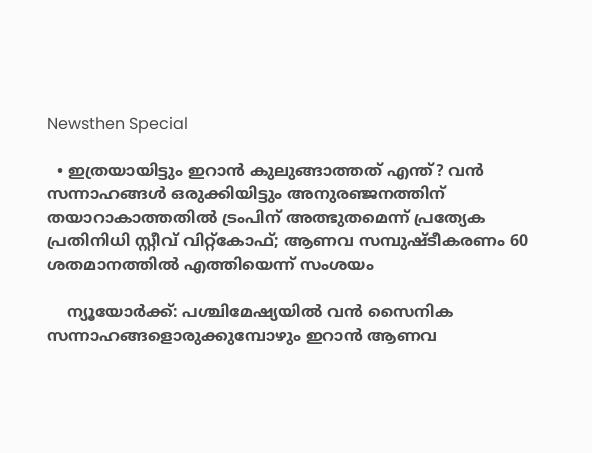Newsthen Special

  • ഇത്രയായിട്ടും ഇറാന്‍ കുലുങ്ങാത്തത് എന്ത്? വന്‍ സന്നാഹങ്ങള്‍ ഒരുക്കിയിട്ടും അനുരഞ്ജനത്തിന് തയാറാകാത്തതില്‍ ട്രംപിന് അത്ഭുതമെന്ന് പ്രത്യേക പ്രതിനിധി സ്റ്റീവ് വിറ്റ്‌കോഫ്; ആണവ സമ്പുഷ്ടീകരണം 60 ശതമാനത്തില്‍ എത്തിയെന്ന് സംശയം

    ന്യൂയോര്‍ക്ക്: പശ്ചിമേഷ്യയില്‍ വന്‍ സൈനിക സന്നാഹങ്ങളൊരുക്കുമ്പോഴും ഇറാന്‍ ആണവ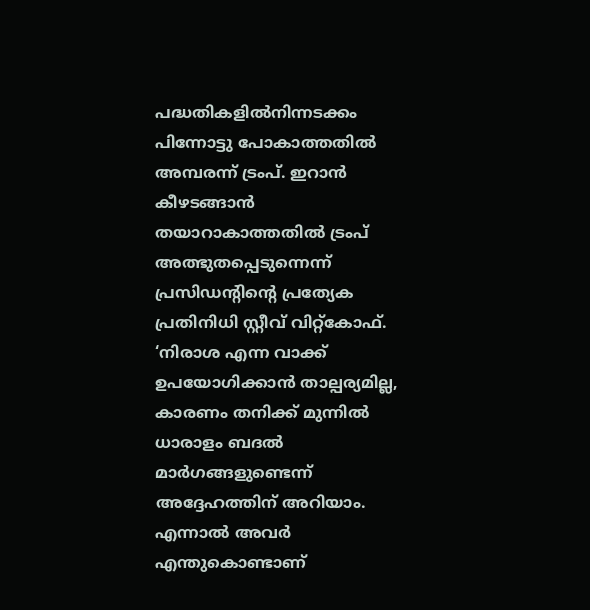പദ്ധതികളില്‍നിന്നടക്കം പിന്നോട്ടു പോകാത്തതില്‍ അമ്പരന്ന് ട്രംപ്. ഇറാന്‍ കീഴടങ്ങാന്‍ തയാറാകാത്തതില്‍ ട്രംപ് അത്ഭുതപ്പെടുന്നെന്ന് പ്രസിഡന്റിന്റെ പ്രത്യേക പ്രതിനിധി സ്റ്റീവ് വിറ്റ്‌കോഫ്. ‘നിരാശ എന്ന വാക്ക് ഉപയോഗിക്കാന്‍ താല്പര്യമില്ല, കാരണം തനിക്ക് മുന്നില്‍ ധാരാളം ബദല്‍ മാര്‍ഗങ്ങളുണ്ടെന്ന് അദ്ദേഹത്തിന് അറിയാം. എന്നാല്‍ അവര്‍ എന്തുകൊണ്ടാണ്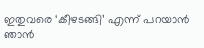ഇതുവരെ ‘കീഴടങ്ങി’ എന്ന് പറയാന്‍ ഞാന്‍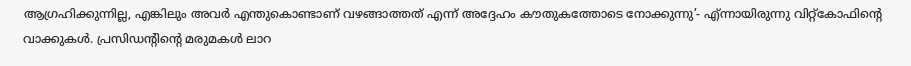ആഗ്രഹിക്കുന്നില്ല, എങ്കിലും അവര്‍ എന്തുകൊണ്ടാണ് വഴങ്ങാത്തത് എന്ന് അദ്ദേഹം കൗതുകത്തോടെ നോക്കുന്നു’- എ്ന്നായിരുന്നു വിറ്റ്‌കോഫിന്റെ വാക്കുകള്‍. പ്രസിഡന്റിന്റെ മരുമകള്‍ ലാറ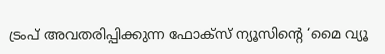ട്രംപ് അവതരിപ്പിക്കുന്ന ഫോക്‌സ് ന്യൂസിന്റെ ‘മൈ വ്യൂ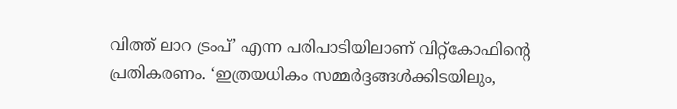വിത്ത് ലാറ ട്രംപ്’ എന്ന പരിപാടിയിലാണ് വിറ്റ്‌കോഫിന്റെ പ്രതികരണം. ‘ഇത്രയധികം സമ്മര്‍ദ്ദങ്ങള്‍ക്കിടയിലും,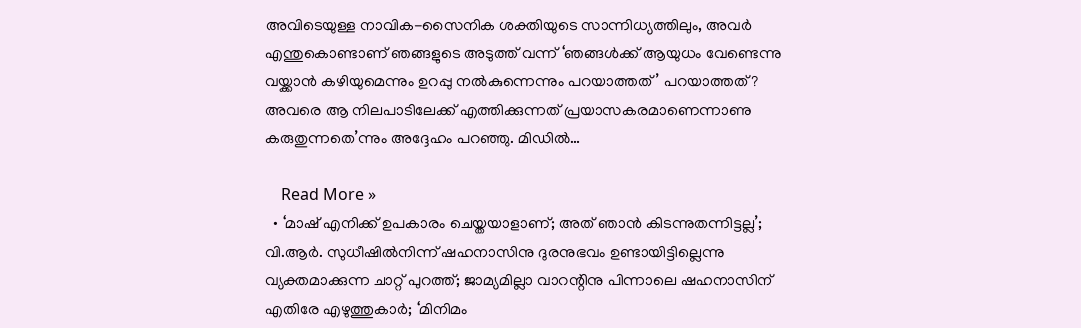അവിടെയുള്ള നാവിക-സൈനിക ശക്തിയുടെ സാന്നിധ്യത്തിലും, അവര്‍ എന്തുകൊണ്ടാണ് ഞങ്ങളുടെ അടുത്ത് വന്ന് ‘ഞങ്ങള്‍ക്ക് ആയുധം വേണ്ടെന്നു വയ്ക്കാന്‍ കഴിയുമെന്നും ഉറപ്പു നല്‍കുന്നെന്നും പറയാത്തത്’ പറയാത്തത്? അവരെ ആ നിലപാടിലേക്ക് എത്തിക്കുന്നത് പ്രയാസകരമാണെന്നാണു കരുതുന്നതെ’ന്നും അദ്ദേഹം പറഞ്ഞു. മിഡില്‍…

    Read More »
  • ‘മാഷ് എനിക്ക് ഉപകാരം ചെയ്തയാളാണ്; അത് ഞാന്‍ കിടന്നുതന്നിട്ടല്ല’; വി.ആര്‍. സുധീഷില്‍നിന്ന് ഷഹനാസിനു ദുരനുഭവം ഉണ്ടായിട്ടില്ലെന്നു വ്യക്തമാക്കുന്ന ചാറ്റ് പുറത്ത്; ജാമ്യമില്ലാ വാറന്റിനു പിന്നാലെ ഷഹനാസിന് എതിരേ എഴുത്തുകാര്‍; ‘മിനിമം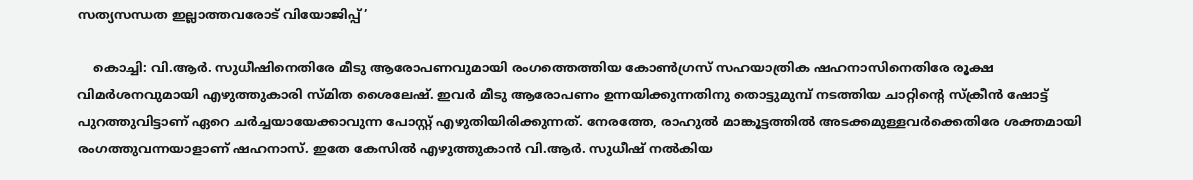സത്യസന്ധത ഇല്ലാത്തവരോട് വിയോജിപ്പ്’

    കൊച്ചി: വി.ആര്‍. സുധീഷിനെതിരേ മീടു ആരോപണവുമായി രംഗത്തെത്തിയ കോണ്‍ഗ്രസ് സഹയാത്രിക ഷഹനാസിനെതിരേ രൂക്ഷ വിമര്‍ശനവുമായി എഴുത്തുകാരി സ്മിത ശൈലേഷ്. ഇവര്‍ മീടു ആരോപണം ഉന്നയിക്കുന്നതിനു തൊട്ടുമുമ്പ് നടത്തിയ ചാറ്റിന്റെ സ്‌ക്രീന്‍ ഷോട്ട് പുറത്തുവിട്ടാണ് ഏറെ ചര്‍ച്ചയായേക്കാവുന്ന പോസ്റ്റ് എഴുതിയിരിക്കുന്നത്. നേരത്തേ, രാഹുല്‍ മാങ്കൂട്ടത്തില്‍ അടക്കമുള്ളവര്‍ക്കെതിരേ ശക്തമായി രംഗത്തുവന്നയാളാണ് ഷഹനാസ്. ഇതേ കേസില്‍ എഴുത്തുകാന്‍ വി.ആര്‍. സുധീഷ് നല്‍കിയ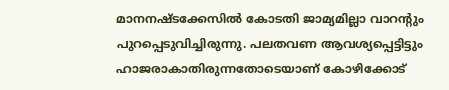മാനനഷ്ടക്കേസില്‍ കോടതി ജാമ്യമില്ലാ വാറന്റും പുറപ്പെടുവിച്ചിരുന്നു. പലതവണ ആവശ്യപ്പെട്ടിട്ടും ഹാജരാകാതിരുന്നതോടെയാണ് കോഴിക്കോട്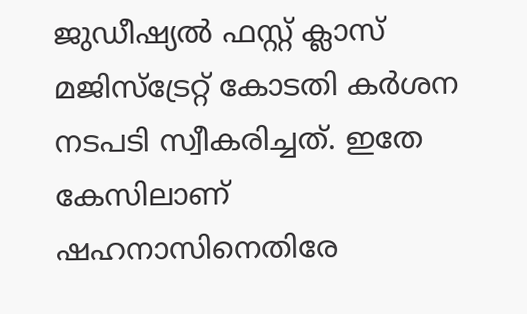ജുഡീഷ്യല്‍ ഫസ്റ്റ് ക്ലാസ് മജിസ്‌ട്രേറ്റ് കോടതി കര്‍ശന നടപടി സ്വീകരിച്ചത്. ഇതേ കേസിലാണ് ഷഹനാസിനെതിരേ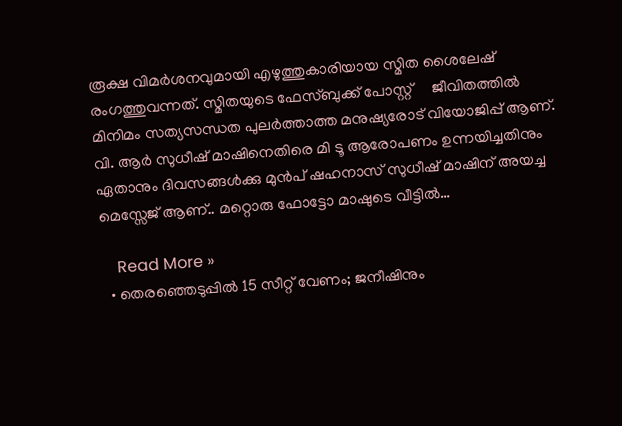രൂക്ഷ വിമര്‍ശനവുമായി എഴുത്തുകാരിയായ സ്മിത ശൈലേഷ് രംഗത്തുവന്നത്. സ്മിതയുടെ ഫേസ്ബുക്ക് പോസ്റ്റ്     ജീവിതത്തില്‍ മിനിമം സത്യസന്ധത പുലര്‍ത്താത്ത മനുഷ്യരോട് വിയോജിപ്പ് ആണ്. വി. ആര്‍ സുധീഷ് മാഷിനെതിരെ മി ടൂ ആരോപണം ഉന്നയിച്ചതിനും ഏതാനും ദിവസങ്ങള്‍ക്കു മുന്‍പ് ഷഹനാസ് സുധീഷ് മാഷിന് അയച്ച മെസ്സേജ് ആണ്.. മറ്റൊരു ഫോട്ടോ മാഷുടെ വീട്ടില്‍…

    Read More »
  • തെരഞ്ഞെടുപ്പില്‍ 15 സീറ്റ് വേണം; ജനീഷിനും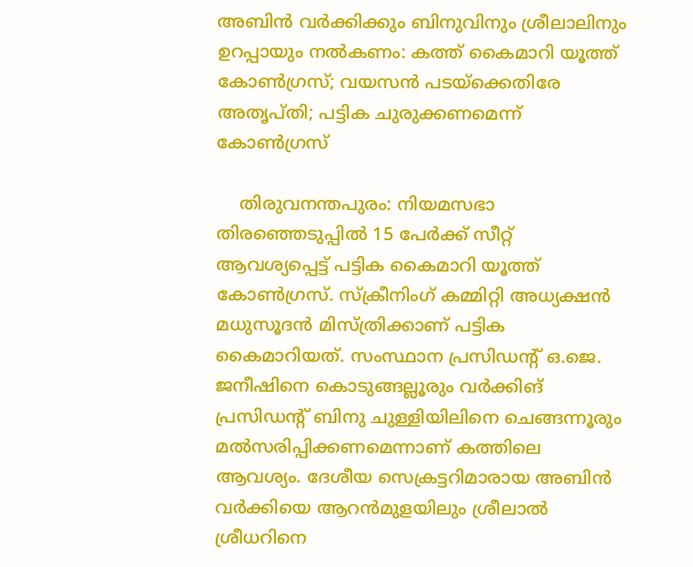അബിന്‍ വര്‍ക്കിക്കും ബിനുവിനും ശ്രീലാലിനും ഉറപ്പായും നല്‍കണം: കത്ത് കൈമാറി യൂത്ത് കോണ്‍ഗ്രസ്; വയസന്‍ പടയ്‌ക്കെതിരേ അതൃപ്തി; പട്ടിക ചുരുക്കണമെന്ന് കോണ്‍ഗ്രസ്

    തിരുവനന്തപുരം: നിയമസഭാ തിരഞ്ഞെടുപ്പില്‍ 15 പേര്‍ക്ക് സീറ്റ് ആവശ്യപ്പെട്ട് പട്ടിക കൈമാറി യൂത്ത് കോണ്‍ഗ്രസ്. സ്‌ക്രീനിംഗ് കമ്മിറ്റി അധ്യക്ഷന്‍ മധുസൂദന്‍ മിസ്ത്രിക്കാണ് പട്ടിക കൈമാറിയത്. സംസ്ഥാന പ്രസിഡന്റ് ഒ.ജെ. ജനീഷിനെ കൊടുങ്ങല്ലൂരും വര്‍ക്കിങ് പ്രസിഡന്റ് ബിനു ചുള്ളിയിലിനെ ചെങ്ങന്നൂരും മല്‍സരിപ്പിക്കണമെന്നാണ് കത്തിലെ ആവശ്യം. ദേശീയ സെക്രട്ടറിമാരായ അബിന്‍ വര്‍ക്കിയെ ആറന്‍മുളയിലും ശ്രീലാല്‍ ശ്രീധറിനെ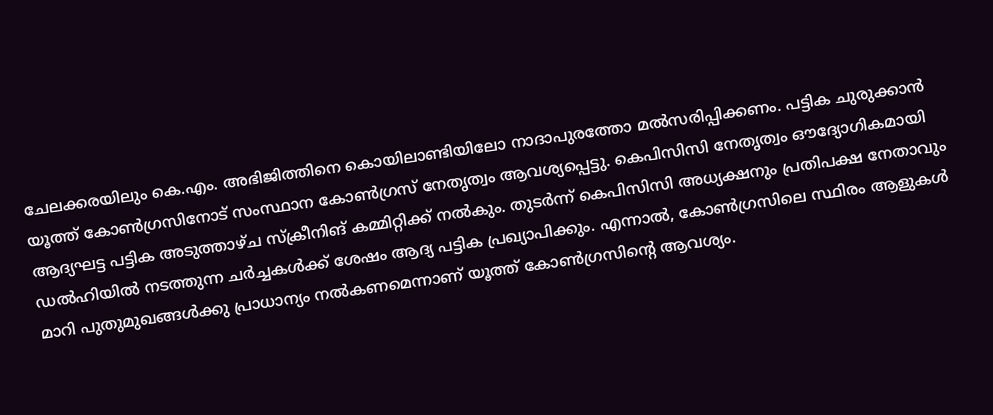ചേലക്കരയിലും കെ.എം. അഭിജിത്തിനെ കൊയിലാണ്ടിയിലോ നാദാപുരത്തോ മല്‍സരിപ്പിക്കണം. പട്ടിക ചുരുക്കാന്‍ യൂത്ത് കോണ്‍ഗ്രസിനോട് സംസ്ഥാന കോണ്‍ഗ്രസ് നേതൃത്വം ആവശ്യപ്പെട്ടു. കെപിസിസി നേതൃത്വം ഔദ്യോഗികമായി ആദ്യഘട്ട പട്ടിക അടുത്താഴ്ച സ്‌ക്രീനിങ് കമ്മിറ്റിക്ക് നല്‍കും. തുടര്‍ന്ന് കെപിസിസി അധ്യക്ഷനും പ്രതിപക്ഷ നേതാവും ഡല്‍ഹിയില്‍ നടത്തുന്ന ചര്‍ച്ചകള്‍ക്ക് ശേഷം ആദ്യ പട്ടിക പ്രഖ്യാപിക്കും. എന്നാല്‍, കോണ്‍ഗ്രസിലെ സ്ഥിരം ആളുകള്‍ മാറി പുതുമുഖങ്ങള്‍ക്കു പ്രാധാന്യം നല്‍കണമെന്നാണ് യൂത്ത് കോണ്‍ഗ്രസിന്റെ ആവശ്യം.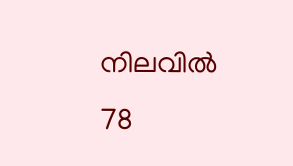നിലവില്‍ 78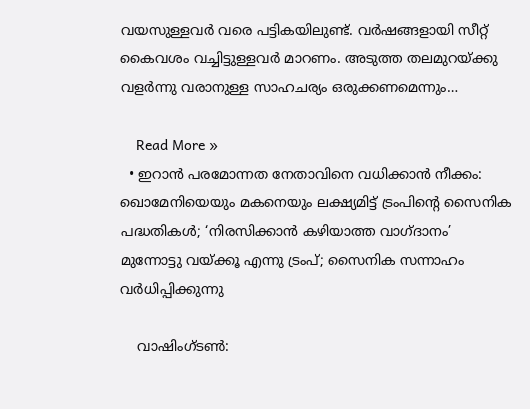വയസുള്ളവര്‍ വരെ പട്ടികയിലുണ്ട്. വര്‍ഷങ്ങളായി സീറ്റ് കൈവശം വച്ചിട്ടുള്ളവര്‍ മാറണം. അടുത്ത തലമുറയ്ക്കു വളര്‍ന്നു വരാനുള്ള സാഹചര്യം ഒരുക്കണമെന്നും…

    Read More »
  • ഇറാന്‍ പരമോന്നത നേതാവിനെ വധിക്കാന്‍ നീക്കം: ഖൊമേനിയെയും മകനെയും ലക്ഷ്യമിട്ട് ട്രംപിന്റെ സൈനിക പദ്ധതികള്‍; ‘നിരസിക്കാന്‍ കഴിയാത്ത വാഗ്ദാനം’ മുന്നോട്ടു വയ്ക്കൂ എന്നു ട്രംപ്; സൈനിക സന്നാഹം വര്‍ധിപ്പിക്കുന്നു

    വാഷിംഗ്ടണ്‍: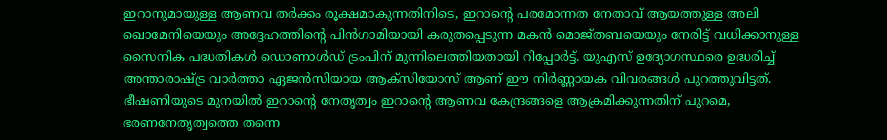ഇറാനുമായുള്ള ആണവ തര്‍ക്കം രൂക്ഷമാകുന്നതിനിടെ, ഇറാന്റെ പരമോന്നത നേതാവ് ആയത്തുള്ള അലി ഖൊമേനിയെയും അദ്ദേഹത്തിന്റെ പിന്‍ഗാമിയായി കരുതപ്പെടുന്ന മകന്‍ മൊജ്തബയെയും നേരിട്ട് വധിക്കാനുള്ള സൈനിക പദ്ധതികള്‍ ഡൊണാള്‍ഡ് ട്രംപിന് മുന്നിലെത്തിയതായി റിപ്പോര്‍ട്ട്. യുഎസ് ഉദ്യോഗസ്ഥരെ ഉദ്ധരിച്ച് അന്താരാഷ്ട്ര വാര്‍ത്താ ഏജന്‍സിയായ ആക്‌സിയോസ് ആണ് ഈ നിര്‍ണ്ണായക വിവരങ്ങള്‍ പുറത്തുവിട്ടത്. ഭീഷണിയുടെ മുനയില്‍ ഇറാന്റെ നേതൃത്വം ഇറാന്റെ ആണവ കേന്ദ്രങ്ങളെ ആക്രമിക്കുന്നതിന് പുറമെ, ഭരണനേതൃത്വത്തെ തന്നെ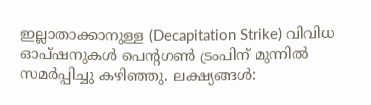ഇല്ലാതാക്കാനുള്ള (Decapitation Strike) വിവിധ ഓപ്ഷനുകള്‍ പെന്റഗണ്‍ ട്രംപിന് മുന്നില്‍ സമര്‍പ്പിച്ചു കഴിഞ്ഞു. ലക്ഷ്യങ്ങള്‍: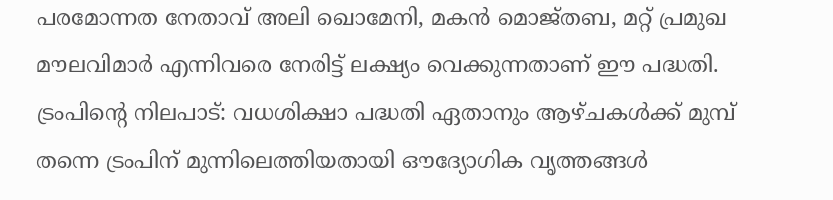പരമോന്നത നേതാവ് അലി ഖൊമേനി, മകന്‍ മൊജ്തബ, മറ്റ് പ്രമുഖ മൗലവിമാര്‍ എന്നിവരെ നേരിട്ട് ലക്ഷ്യം വെക്കുന്നതാണ് ഈ പദ്ധതി. ട്രംപിന്റെ നിലപാട്: വധശിക്ഷാ പദ്ധതി ഏതാനും ആഴ്ചകള്‍ക്ക് മുമ്പ് തന്നെ ട്രംപിന് മുന്നിലെത്തിയതായി ഔദ്യോഗിക വൃത്തങ്ങള്‍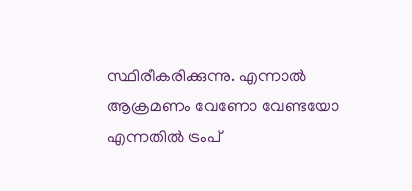സ്ഥിരീകരിക്കുന്നു. എന്നാല്‍ ആക്രമണം വേണോ വേണ്ടയോ എന്നതില്‍ ട്രംപ്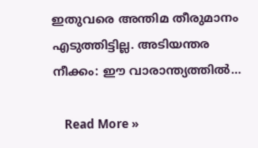ഇതുവരെ അന്തിമ തീരുമാനം എടുത്തിട്ടില്ല. അടിയന്തര നീക്കം: ഈ വാരാന്ത്യത്തില്‍…

    Read More »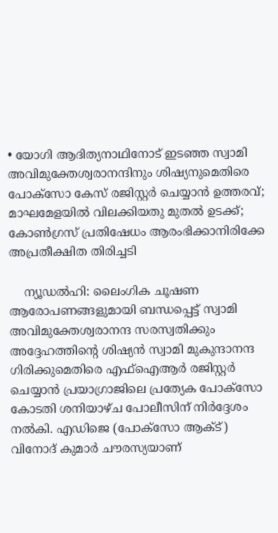• യോഗി ആദിത്യനാഥിനോട് ഇടഞ്ഞ സ്വാമി അവിമുക്തേശ്വരാനന്ദിനും ശിഷ്യനുമെതിരെ പോക്‌സോ കേസ് രജിസ്റ്റര്‍ ചെയ്യാന്‍ ഉത്തരവ്; മാഘമേളയില്‍ വിലക്കിയതു മുതല്‍ ഉടക്ക്; കോണ്‍ഗ്രസ് പ്രതിഷേധം ആരംഭിക്കാനിരിക്കേ അപ്രതീക്ഷിത തിരിച്ചടി

    ന്യൂഡല്‍ഹി: ലൈംഗിക ചൂഷണ ആരോപണങ്ങളുമായി ബന്ധപ്പെട്ട് സ്വാമി അവിമുക്തേശ്വരാനന്ദ സരസ്വതിക്കും അദ്ദേഹത്തിന്റെ ശിഷ്യന്‍ സ്വാമി മുകുന്ദാനന്ദ ഗിരിക്കുമെതിരെ എഫ്ഐആര്‍ രജിസ്റ്റര്‍ ചെയ്യാന്‍ പ്രയാഗ്രാജിലെ പ്രത്യേക പോക്‌സോ കോടതി ശനിയാഴ്ച പോലീസിന് നിര്‍ദ്ദേശം നല്‍കി. എഡിജെ (പോക്സോ ആക്ട്) വിനോദ് കുമാര്‍ ചൗരസ്യയാണ്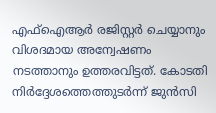എഫ്ഐആര്‍ രജിസ്റ്റര്‍ ചെയ്യാനും വിശദമായ അന്വേഷണം നടത്താനും ഉത്തരവിട്ടത്. കോടതി നിര്‍ദ്ദേശത്തെത്തുടര്‍ന്ന് ജുന്‍സി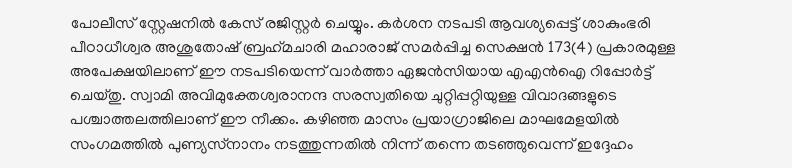പോലീസ് സ്റ്റേഷനില്‍ കേസ് രജിസ്റ്റര്‍ ചെയ്യും. കര്‍ശന നടപടി ആവശ്യപ്പെട്ട് ശാകുംഭരി പീഠാധീശ്വര അശുതോഷ് ബ്രഹ്‌മചാരി മഹാരാജ് സമര്‍പ്പിച്ച സെക്ഷന്‍ 173(4) പ്രകാരമുള്ള അപേക്ഷയിലാണ് ഈ നടപടിയെന്ന് വാര്‍ത്താ ഏജന്‍സിയായ എഎന്‍ഐ റിപ്പോര്‍ട്ട് ചെയ്തു. സ്വാമി അവിമുക്തേശ്വരാനന്ദ സരസ്വതിയെ ചുറ്റിപ്പറ്റിയുള്ള വിവാദങ്ങളുടെ പശ്ചാത്തലത്തിലാണ് ഈ നീക്കം. കഴിഞ്ഞ മാസം പ്രയാഗ്രാജിലെ മാഘമേളയില്‍ സംഗമത്തില്‍ പുണ്യസ്‌നാനം നടത്തുന്നതില്‍ നിന്ന് തന്നെ തടഞ്ഞുവെന്ന് ഇദ്ദേഹം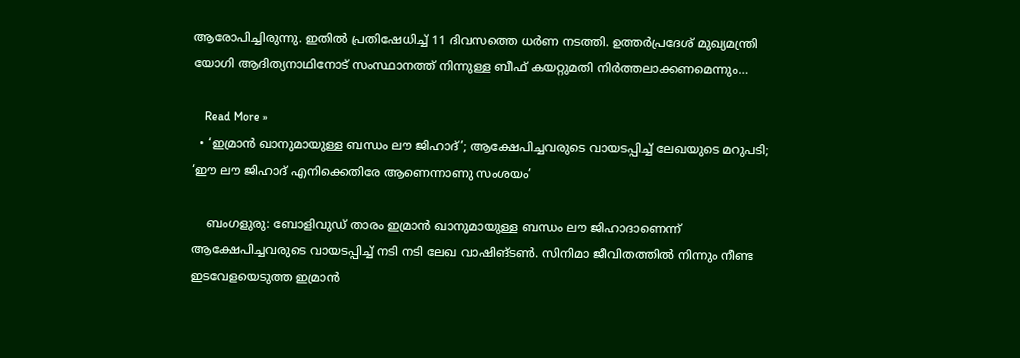ആരോപിച്ചിരുന്നു. ഇതില്‍ പ്രതിഷേധിച്ച് 11 ദിവസത്തെ ധര്‍ണ നടത്തി. ഉത്തര്‍പ്രദേശ് മുഖ്യമന്ത്രി യോഗി ആദിത്യനാഥിനോട് സംസ്ഥാനത്ത് നിന്നുള്ള ബീഫ് കയറ്റുമതി നിര്‍ത്തലാക്കണമെന്നും…

    Read More »
  • ‘ഇമ്രാന്‍ ഖാനുമായുള്ള ബന്ധം ലൗ ജിഹാദ്’; ആക്ഷേപിച്ചവരുടെ വായടപ്പിച്ച് ലേഖയുടെ മറുപടി; ‘ഈ ലൗ ജിഹാദ് എനിക്കെതിരേ ആണെന്നാണു സംശയം’

    ബംഗളുരു: ബോളിവുഡ് താരം ഇമ്രാന്‍ ഖാനുമായുള്ള ബന്ധം ലൗ ജിഹാദാണെന്ന് ആക്ഷേപിച്ചവരുടെ വായടപ്പിച്ച് നടി നടി ലേഖ വാഷിങ്ടണ്‍. സിനിമാ ജീവിതത്തില്‍ നിന്നും നീണ്ട ഇടവേളയെടുത്ത ഇമ്രാന്‍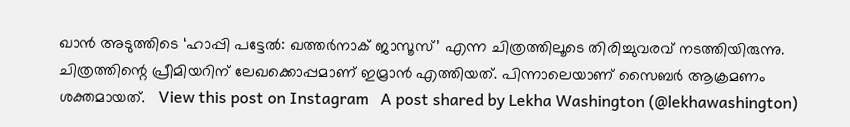ഖാന്‍ അടുത്തിടെ ‘ഹാപ്പി പട്ടേല്‍: ഖത്തര്‍നാക് ജാസൂസ്’ എന്ന ചിത്രത്തിലൂടെ തിരിച്ചുവരവ് നടത്തിയിരുന്നു. ചിത്രത്തിന്റെ പ്രീമിയറിന് ലേഖക്കൊപ്പമാണ് ഇമ്രാന്‍ എത്തിയത്. പിന്നാലെയാണ് സൈബര്‍ ആക്രമണം ശക്തമായത്.   View this post on Instagram   A post shared by Lekha Washington (@lekhawashington)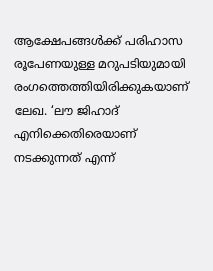ആക്ഷേപങ്ങള്‍ക്ക് പരിഹാസ രൂപേണയുള്ള മറുപടിയുമായി രംഗത്തെത്തിയിരിക്കുകയാണ് ലേഖ. ‘ലൗ ജിഹാദ് എനിക്കെതിരെയാണ് നടക്കുന്നത് എന്ന്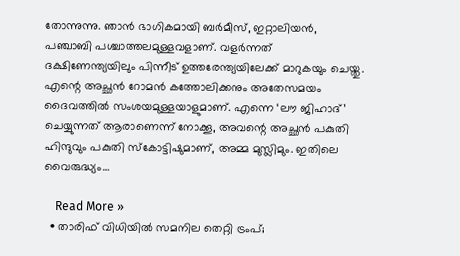തോന്നുന്നു. ഞാന്‍ ഭാഗികമായി ബര്‍മീസ്, ഇറ്റാലിയന്‍, പഞ്ചാബി പശ്ചാത്തലമുള്ളവളാണ്. വളര്‍ന്നത് ദക്ഷിണേന്ത്യയിലും പിന്നീട് ഉത്തരേന്ത്യയിലേക്ക് മാറുകയും ചെയ്തു. എന്റെ അച്ഛന്‍ റോമന്‍ കത്തോലിക്കനും അതേസമയം ദൈവത്തില്‍ സംശയമുള്ളയാളുമാണ്. എന്നെ ‘ലൗ ജിഹാദ്’ ചെയ്യുന്നത് ആരാണെന്ന് നോക്കൂ, അവന്റെ അച്ഛന്‍ പകുതി ഹിന്ദുവും പകുതി സ്‌കോട്ടിഷുമാണ്, അമ്മ മുസ്ലിമും. ഇതിലെ വൈരുദ്ധ്യം…

    Read More »
  • താരിഫ് വിധിയില്‍ സമനില തെറ്റി ട്രംപ്;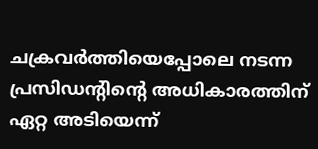ചക്രവര്‍ത്തിയെപ്പോലെ നടന്ന പ്രസിഡന്റിന്റെ അധികാരത്തിന് ഏറ്റ അടിയെന്ന്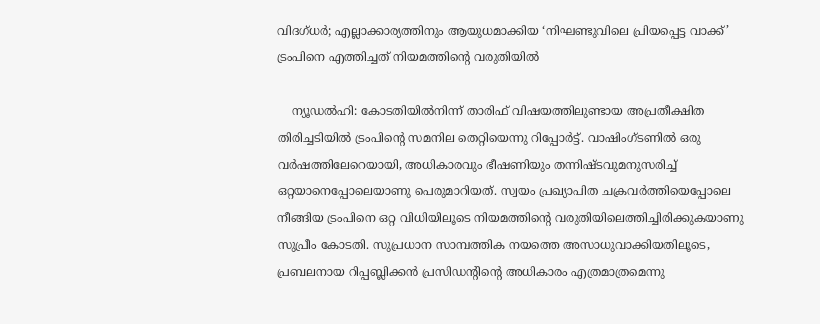വിദഗ്ധര്‍; എല്ലാക്കാര്യത്തിനും ആയുധമാക്കിയ ‘നിഘണ്ടുവിലെ പ്രിയപ്പെട്ട വാക്ക്’ ട്രംപിനെ എത്തിച്ചത് നിയമത്തിന്റെ വരുതിയില്‍

    ന്യൂഡല്‍ഹി: കോടതിയില്‍നിന്ന് താരിഫ് വിഷയത്തിലുണ്ടായ അപ്രതീക്ഷിത തിരിച്ചടിയില്‍ ട്രംപിന്റെ സമനില തെറ്റിയെന്നു റിപ്പോര്‍ട്ട്. വാഷിംഗ്ടണില്‍ ഒരു വര്‍ഷത്തിലേറെയായി, അധികാരവും ഭീഷണിയും തന്നിഷ്ടവുമനുസരിച്ച് ഒറ്റയാനെപ്പോലെയാണു പെരുമാറിയത്. സ്വയം പ്രഖ്യാപിത ചക്രവര്‍ത്തിയെപ്പോലെ നീങ്ങിയ ട്രംപിനെ ഒറ്റ വിധിയിലൂടെ നിയമത്തിന്റെ വരുതിയിലെത്തിച്ചിരിക്കുകയാണു സുപ്രീം കോടതി. സുപ്രധാന സാമ്പത്തിക നയത്തെ അസാധുവാക്കിയതിലൂടെ, പ്രബലനായ റിപ്പബ്ലിക്കന്‍ പ്രസിഡന്റിന്റെ അധികാരം എത്രമാത്രമെന്നു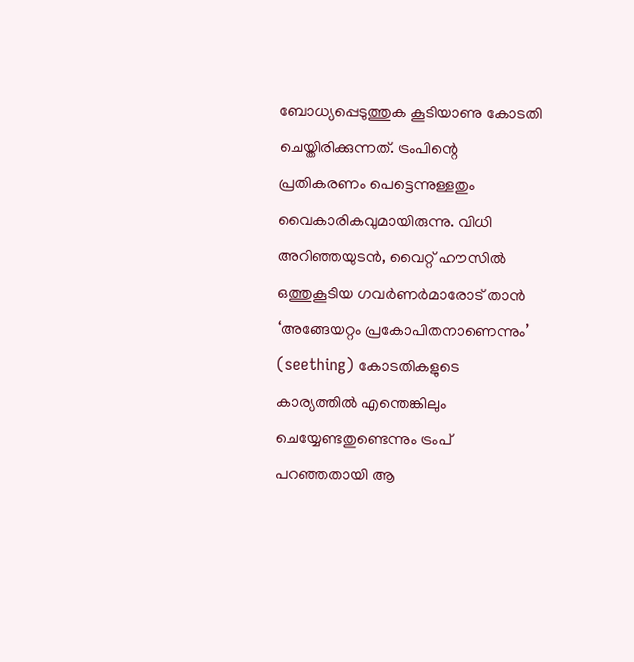ബോധ്യപ്പെടുത്തുക കൂടിയാണു കോടതി ചെയ്തിരിക്കുന്നത്. ട്രംപിന്റെ പ്രതികരണം പെട്ടെന്നുള്ളതും വൈകാരികവുമായിരുന്നു. വിധി അറിഞ്ഞയുടന്‍, വൈറ്റ് ഹൗസില്‍ ഒത്തുകൂടിയ ഗവര്‍ണര്‍മാരോട് താന്‍ ‘അങ്ങേയറ്റം പ്രകോപിതനാണെന്നും’ (seething) കോടതികളുടെ കാര്യത്തില്‍ എന്തെങ്കിലും ചെയ്യേണ്ടതുണ്ടെന്നും ട്രംപ് പറഞ്ഞതായി ആ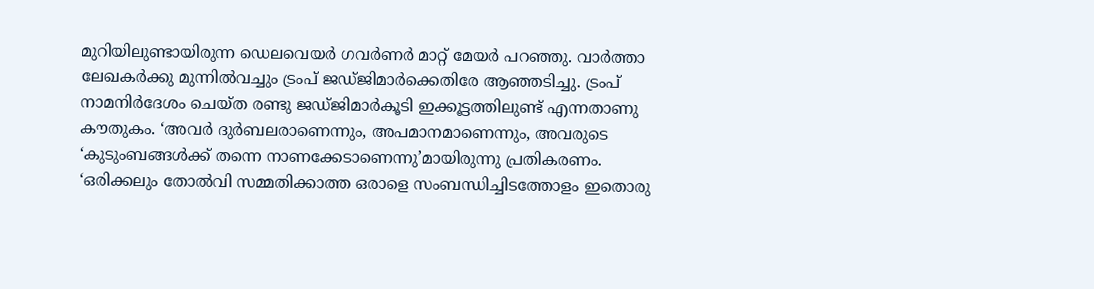മുറിയിലുണ്ടായിരുന്ന ഡെലവെയര്‍ ഗവര്‍ണര്‍ മാറ്റ് മേയര്‍ പറഞ്ഞു. വാര്‍ത്താ ലേഖകര്‍ക്കു മുന്നില്‍വച്ചും ട്രംപ് ജഡ്ജിമാര്‍ക്കെതിരേ ആഞ്ഞടിച്ചു. ട്രംപ് നാമനിര്‍ദേശം ചെയ്ത രണ്ടു ജഡ്ജിമാര്‍കൂടി ഇക്കൂട്ടത്തിലുണ്ട് എന്നതാണു കൗതുകം. ‘അവര്‍ ദുര്‍ബലരാണെന്നും, അപമാനമാണെന്നും, അവരുടെ ‘കുടുംബങ്ങള്‍ക്ക് തന്നെ നാണക്കേടാണെന്നു’മായിരുന്നു പ്രതികരണം. ‘ഒരിക്കലും തോല്‍വി സമ്മതിക്കാത്ത ഒരാളെ സംബന്ധിച്ചിടത്തോളം ഇതൊരു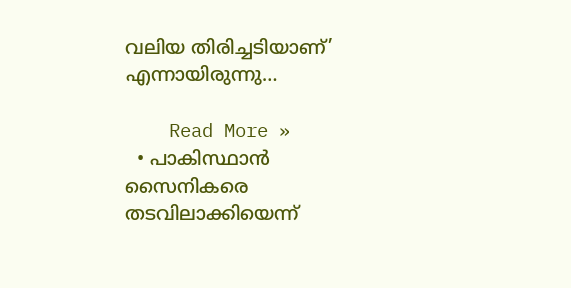വലിയ തിരിച്ചടിയാണ്’ എന്നായിരുന്നു…

    Read More »
  • പാകിസ്ഥാന്‍ സൈനികരെ തടവിലാക്കിയെന്ന്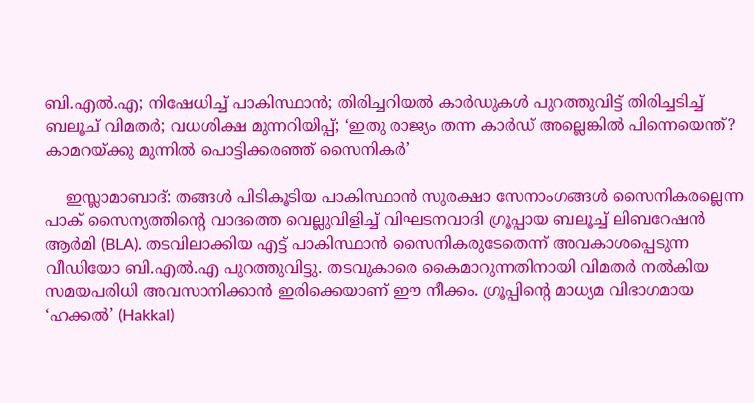ബി.എല്‍.എ; നിഷേധിച്ച് പാകിസ്ഥാന്‍; തിരിച്ചറിയല്‍ കാര്‍ഡുകള്‍ പുറത്തുവിട്ട് തിരിച്ചടിച്ച് ബലൂച് വിമതര്‍; വധശിക്ഷ മുന്നറിയിപ്പ്; ‘ഇതു രാജ്യം തന്ന കാര്‍ഡ് അല്ലെങ്കില്‍ പിന്നെയെന്ത്? കാമറയ്ക്കു മുന്നില്‍ പൊട്ടിക്കരഞ്ഞ് സൈനികര്‍’

    ഇസ്ലാമാബാദ്: തങ്ങള്‍ പിടികൂടിയ പാകിസ്ഥാന്‍ സുരക്ഷാ സേനാംഗങ്ങള്‍ സൈനികരല്ലെന്ന പാക് സൈന്യത്തിന്റെ വാദത്തെ വെല്ലുവിളിച്ച് വിഘടനവാദി ഗ്രൂപ്പായ ബലൂച്ച് ലിബറേഷന്‍ ആര്‍മി (BLA). തടവിലാക്കിയ എട്ട് പാകിസ്ഥാന്‍ സൈനികരുടേതെന്ന് അവകാശപ്പെടുന്ന വീഡിയോ ബി.എല്‍.എ പുറത്തുവിട്ടു. തടവുകാരെ കൈമാറുന്നതിനായി വിമതര്‍ നല്‍കിയ സമയപരിധി അവസാനിക്കാന്‍ ഇരിക്കെയാണ് ഈ നീക്കം. ഗ്രൂപ്പിന്റെ മാധ്യമ വിഭാഗമായ ‘ഹക്കല്‍’ (Hakkal)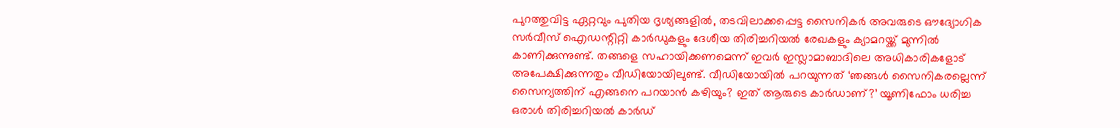പുറത്തുവിട്ട ഏറ്റവും പുതിയ ദൃശ്യങ്ങളില്‍, തടവിലാക്കപ്പെട്ട സൈനികര്‍ അവരുടെ ഔദ്യോഗിക സര്‍വീസ് ഐഡന്റിറ്റി കാര്‍ഡുകളും ദേശീയ തിരിച്ചറിയല്‍ രേഖകളും ക്യാമറയ്ക്ക് മുന്നില്‍ കാണിക്കുന്നുണ്ട്. തങ്ങളെ സഹായിക്കണമെന്ന് ഇവര്‍ ഇസ്ലാമാബാദിലെ അധികാരികളോട് അപേക്ഷിക്കുന്നതും വീഡിയോയിലുണ്ട്. വീഡിയോയില്‍ പറയുന്നത് ‘ഞങ്ങള്‍ സൈനികരല്ലെന്ന് സൈന്യത്തിന് എങ്ങനെ പറയാന്‍ കഴിയും? ഇത് ആരുടെ കാര്‍ഡാണ്?’ യൂണിഫോം ധരിച്ച ഒരാള്‍ തിരിച്ചറിയല്‍ കാര്‍ഡ്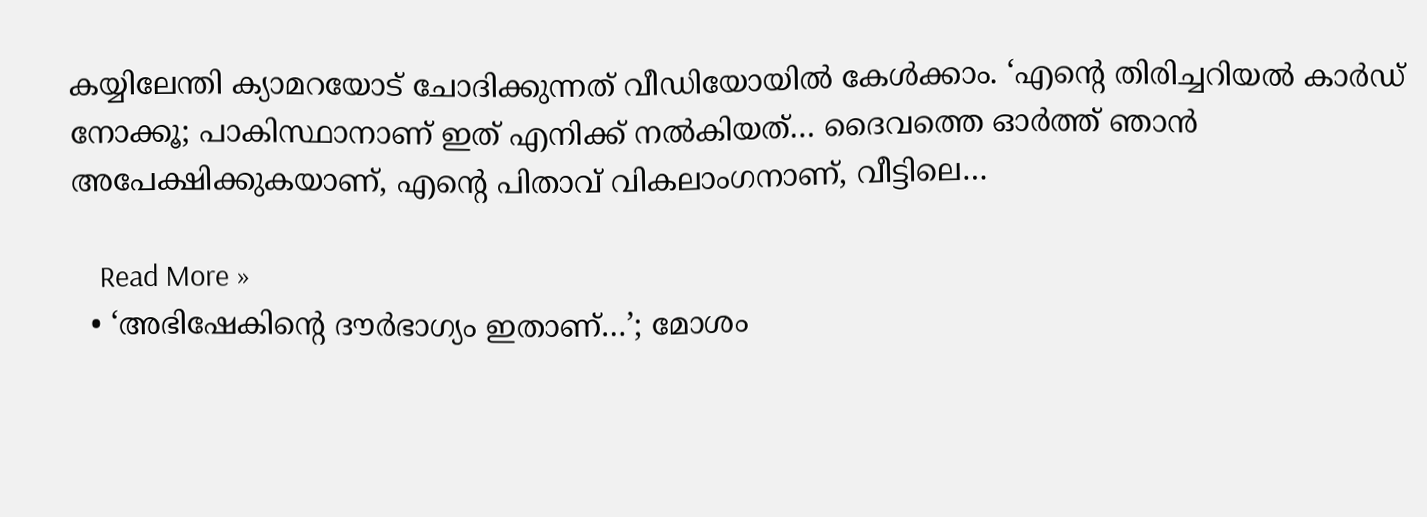കയ്യിലേന്തി ക്യാമറയോട് ചോദിക്കുന്നത് വീഡിയോയില്‍ കേള്‍ക്കാം. ‘എന്റെ തിരിച്ചറിയല്‍ കാര്‍ഡ് നോക്കൂ; പാകിസ്ഥാനാണ് ഇത് എനിക്ക് നല്‍കിയത്… ദൈവത്തെ ഓര്‍ത്ത് ഞാന്‍ അപേക്ഷിക്കുകയാണ്, എന്റെ പിതാവ് വികലാംഗനാണ്, വീട്ടിലെ…

    Read More »
  • ‘അഭിഷേകിന്റെ ദൗര്‍ഭാഗ്യം ഇതാണ്…’; മോശം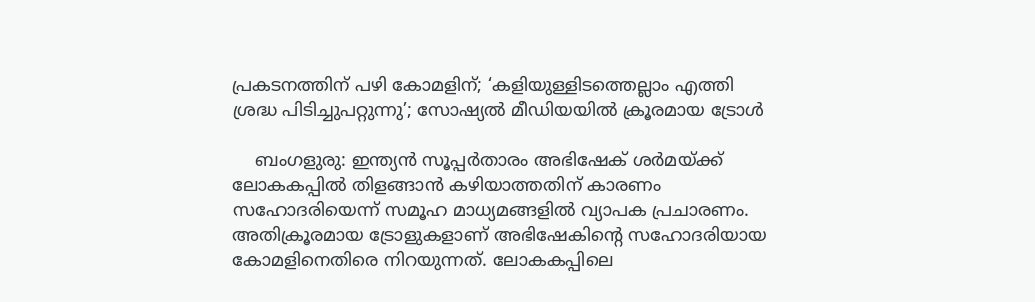പ്രകടനത്തിന് പഴി കോമളിന്; ‘കളിയുള്ളിടത്തെല്ലാം എത്തി ശ്രദ്ധ പിടിച്ചുപറ്റുന്നു’; സോഷ്യല്‍ മീഡിയയില്‍ ക്രൂരമായ ട്രോള്‍

    ബംഗളുരു: ഇന്ത്യന്‍ സൂപ്പര്‍താരം അഭിഷേക് ശര്‍മയ്ക്ക് ലോകകപ്പില്‍ തിളങ്ങാന്‍ കഴിയാത്തതിന് കാരണം സഹോദരിയെന്ന് സമൂഹ മാധ്യമങ്ങളില്‍ വ്യാപക പ്രചാരണം. അതിക്രൂരമായ ട്രോളുകളാണ് അഭിഷേകിന്റെ സഹോദരിയായ കോമളിനെതിരെ നിറയുന്നത്. ലോകകപ്പിലെ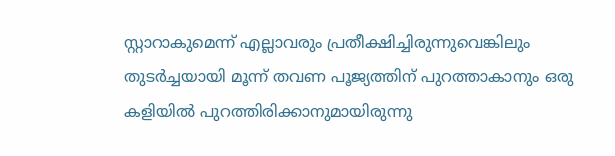സ്റ്റാറാകുമെന്ന് എല്ലാവരും പ്രതീക്ഷിച്ചിരുന്നുവെങ്കിലും തുടര്‍ച്ചയായി മൂന്ന് തവണ പൂജ്യത്തിന് പുറത്താകാനും ഒരു കളിയില്‍ പുറത്തിരിക്കാനുമായിരുന്നു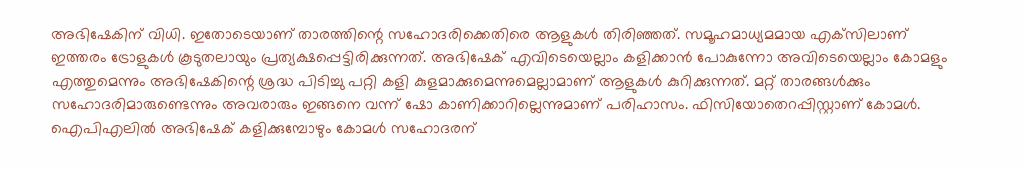അഭിഷേകിന് വിധി. ഇതോടെയാണ് താരത്തിന്റെ സഹോദരിക്കെതിരെ ആളുകള്‍ തിരിഞ്ഞത്. സമൂഹമാധ്യമമായ എക്‌സിലാണ് ഇത്തരം ട്രോളുകള്‍ കൂടുതലായും പ്രത്യക്ഷപ്പെട്ടിരിക്കുന്നത്. അഭിഷേക് എവിടെയെല്ലാം കളിക്കാന്‍ പോകുന്നോ അവിടെയെല്ലാം കോമളും എത്തുമെന്നും അഭിഷേകിന്റെ ശ്രദ്ധ പിടിച്ചു പറ്റി കളി കുളമാക്കുമെന്നുമെല്ലാമാണ് ആളുകള്‍ കുറിക്കുന്നത്. മറ്റ് താരങ്ങള്‍ക്കും സഹോദരിമാരുണ്ടെന്നും അവരാരും ഇങ്ങനെ വന്ന് ഷോ കാണിക്കാറില്ലെന്നുമാണ് പരിഹാസം. ഫിസിയോതെറപ്പിസ്റ്റാണ് കോമള്‍. ഐപിഎലില്‍ അഭിഷേക് കളിക്കുമ്പോഴും കോമള്‍ സഹോദരന്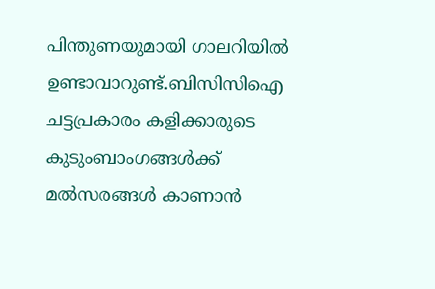പിന്തുണയുമായി ഗാലറിയില്‍ ഉണ്ടാവാറുണ്ട്.ബിസിസിഐ ചട്ടപ്രകാരം കളിക്കാരുടെ കുടുംബാംഗങ്ങള്‍ക്ക് മല്‍സരങ്ങള്‍ കാണാന്‍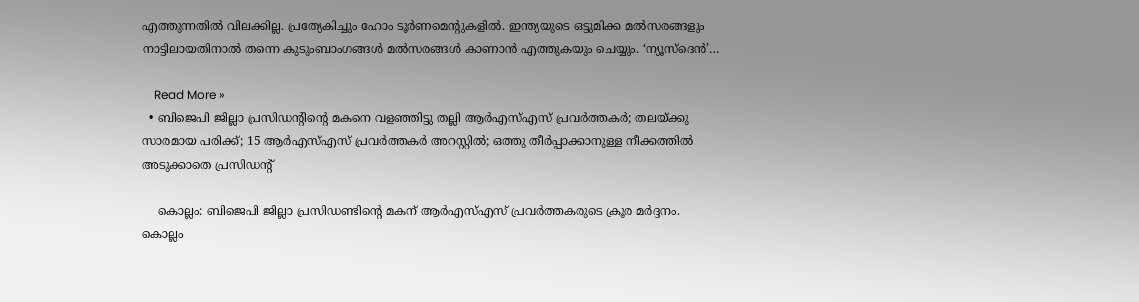എത്തുന്നതില്‍ വിലക്കില്ല. പ്രത്യേകിച്ചും ഹോം ടൂര്‍ണമെന്റുകളില്‍. ഇന്ത്യയുടെ ഒട്ടുമിക്ക മല്‍സരങ്ങളും നാട്ടിലായതിനാല്‍ തന്നെ കുടുംബാംഗങ്ങള്‍ മല്‍സരങ്ങള്‍ കാണാന്‍ എത്തുകയും ചെയ്യും. ‘ന്യൂസ്ദെൻ’…

    Read More »
  • ബിജെപി ജില്ലാ പ്രസിഡന്റിന്റെ മകനെ വളഞ്ഞിട്ടു തല്ലി ആര്‍എസ്എസ് പ്രവര്‍ത്തകര്‍; തലയ്ക്കു സാരമായ പരിക്ക്; 15 ആര്‍എസ്എസ് പ്രവര്‍ത്തകര്‍ അറസ്റ്റില്‍; ഒത്തു തീര്‍പ്പാക്കാനുള്ള നീക്കത്തില്‍ അടുക്കാതെ പ്രസിഡന്റ്

    കൊല്ലം: ബിജെപി ജില്ലാ പ്രസിഡണ്ടിന്റെ മകന് ആര്‍എസ്എസ് പ്രവര്‍ത്തകരുടെ ക്രൂര മര്‍ദ്ദനം. കൊല്ലം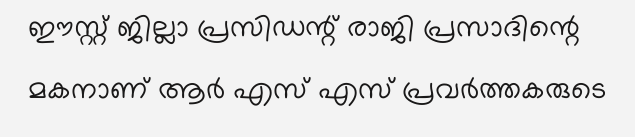ഈസ്റ്റ് ജില്ലാ പ്രസിഡന്റ് രാജി പ്രസാദിന്റെ മകനാണ് ആര്‍ എസ് എസ് പ്രവര്‍ത്തകരുടെ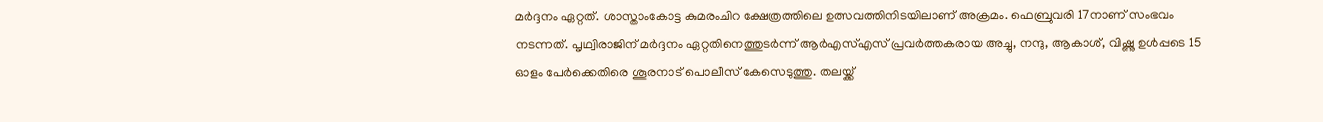മര്‍ദ്ദനം ഏറ്റത്. ശാസ്താംകോട്ട കുമരംചിറ ക്ഷേത്രത്തിലെ ഉത്സവത്തിനിടയിലാണ് അക്രമം. ഫെബ്രുവരി 17നാണ് സംഭവം നടന്നത്. പൃഥ്വിരാജിന് മര്‍ദ്ദനം ഏറ്റതിനെത്തുടര്‍ന്ന് ആര്‍എസ്എസ് പ്രവര്‍ത്തകരായ അച്ചു, നന്ദു, ആകാശ്, വിഷ്ണു ഉള്‍പ്പടെ 15 ഓളം പേര്‍ക്കെതിരെ ശൂരനാട് പൊലീസ് കേസെടുത്തു. തലയ്ക്ക്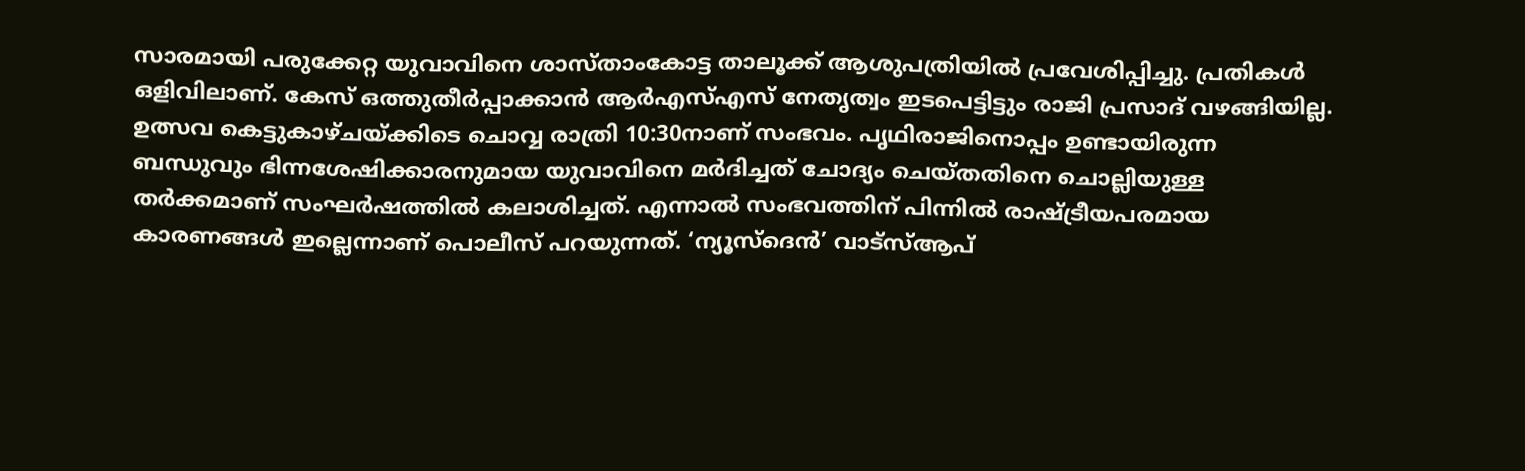സാരമായി പരുക്കേറ്റ യുവാവിനെ ശാസ്താംകോട്ട താലൂക്ക് ആശുപത്രിയില്‍ പ്രവേശിപ്പിച്ചു. പ്രതികള്‍ ഒളിവിലാണ്. കേസ് ഒത്തുതീര്‍പ്പാക്കാന്‍ ആര്‍എസ്എസ് നേതൃത്വം ഇടപെട്ടിട്ടും രാജി പ്രസാദ് വഴങ്ങിയില്ല. ഉത്സവ കെട്ടുകാഴ്ചയ്ക്കിടെ ചൊവ്വ രാത്രി 10:30നാണ് സംഭവം. പൃഥിരാജിനൊപ്പം ഉണ്ടായിരുന്ന ബന്ധുവും ഭിന്നശേഷിക്കാരനുമായ യുവാവിനെ മര്‍ദിച്ചത് ചോദ്യം ചെയ്തതിനെ ചൊല്ലിയുള്ള തര്‍ക്കമാണ് സംഘര്‍ഷത്തില്‍ കലാശിച്ചത്. എന്നാല്‍ സംഭവത്തിന് പിന്നില്‍ രാഷ്ട്രീയപരമായ കാരണങ്ങള്‍ ഇല്ലെന്നാണ് പൊലീസ് പറയുന്നത്. ‘ന്യൂസ്ദെൻ’ വാട്സ്ആപ്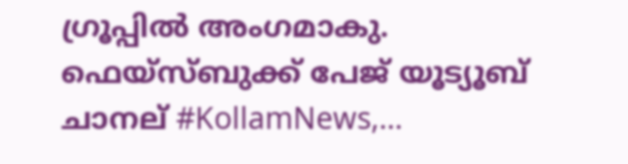ഗ്രൂപ്പിൽ അംഗമാകു. ഫെയ്സ്ബുക്ക് പേജ് യൂട്യൂബ് ചാനല് #KollamNews,…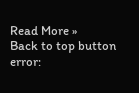Read More »
Back to top button
error: